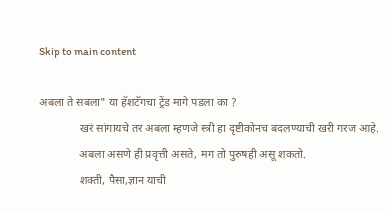Skip to main content

अबला ते सबला" या हॅशटॅगचा ट्रेंड मागे पडला का ?
              खरं सांगायचे तर अबला म्हणजे स्त्री हा दृष्टीकोनच बदलण्याची खरी गरज आहे.
              अबला असणे ही प्रवृत्ती असते, मग तो पुरुषही असू शकतो.
              शक्ती, पैसा,ज्ञान याची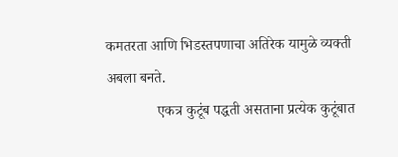कमतरता आणि भिडस्तपणाचा अतिरेक यामुळे व्यक्ती अबला बनते.
              एकत्र कुटूंब पद्धती असताना प्रत्येक कुटूंबात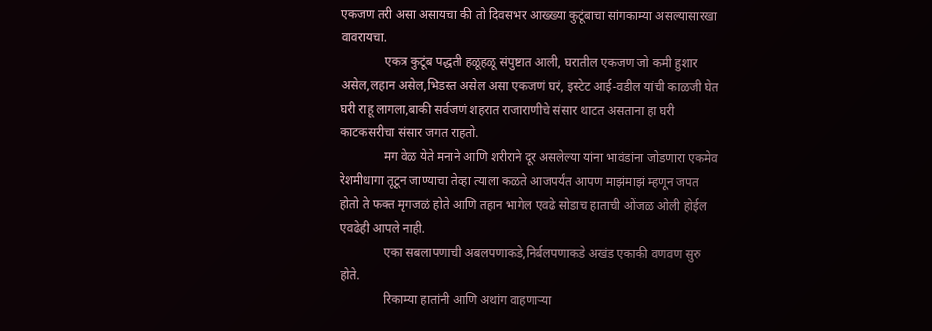एकजण तरी असा असायचा की तो दिवसभर आख्ख्या कुटूंबाचा सांगकाम्या असल्यासारखा वावरायचा.
              एकत्र कुटूंब पद्धती हळूहळू संपुष्टात आली, घरातील एकजण जो कमी हुशार असेल,लहान असेल,भिडस्त असेल असा एकजणं घरं, इस्टेट आई-वडील यांची काळजी घेत घरी राहू लागला,बाकी सर्वजणं शहरात राजाराणीचे संसार थाटत असताना हा घरी काटकसरीचा संसार जगत राहतो.
              मग वेळ येते मनाने आणि शरीराने दूर असलेल्या यांना भावंडांना जोडणारा एकमेव रेशमीधागा तूटून जाण्याचा तेव्हा त्याला कळते आजपर्यंत आपण माझंमाझं म्हणून जपत होतो ते फक्त मृगजळं होते आणि तहान भागेल एवढे सोडाच हाताची ओंजळ ओली होईल एवढेही आपले नाही.
              एका सबलापणाची अबलपणाकडे,निर्बलपणाकडे अखंड एकाकी वणवण सुरु होते.
              रिकाम्या हातांनी आणि अथांग वाहणाऱ्या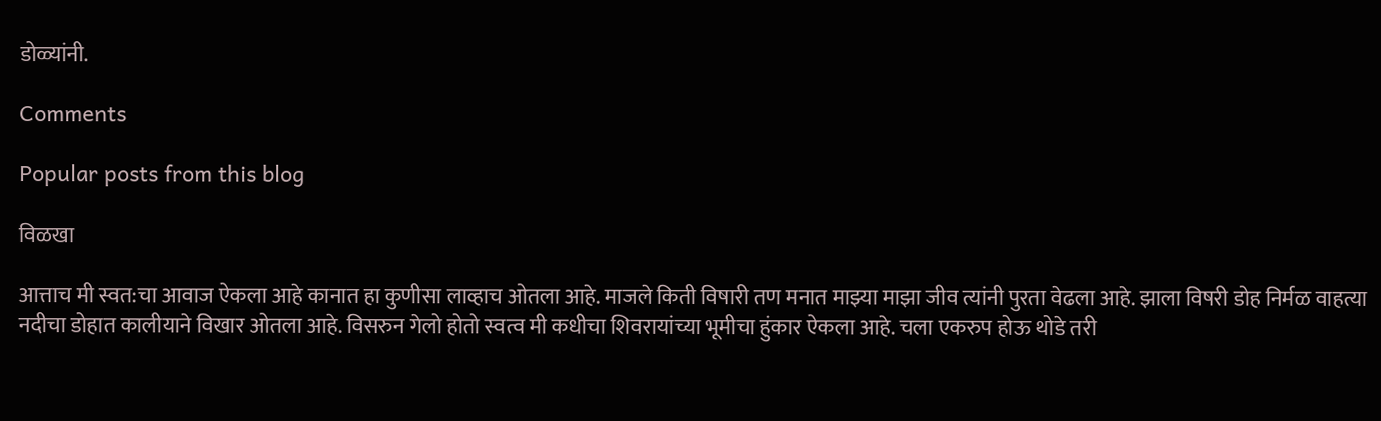डोळ्यांनी.

Comments

Popular posts from this blog

विळखा

आत्ताच मी स्वत:चा आवाज ऐकला आहे कानात हा कुणीसा लाव्हाच ओतला आहे. माजले किती विषारी तण मनात माझ्या माझा जीव त्यांनी पुरता वेढला आहे. झाला विषरी डोह निर्मळ वाहत्या नदीचा डोहात कालीयाने विखार ओतला आहे. विसरुन गेलो होतो स्वत्व मी कधीचा शिवरायांच्या भूमीचा हुंकार ऐकला आहे. चला एकरुप होऊ थोडे तरी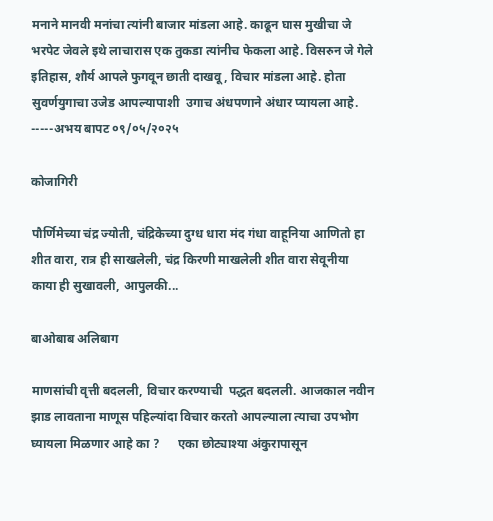मनाने मानवी मनांचा त्यांनी बाजार मांडला आहे. काढून घास मुखीचा जे भरपेट जेवले इथे लाचारास एक तुकडा त्यांनीच फेकला आहे. विसरुन जे गेले इतिहास, शौर्य आपले फुगवून छाती दाखवू , विचार मांडला आहे. होता सुवर्णयुगाचा उजेड आपल्यापाशी  उगाच अंधपणाने अंधार प्यायला आहे. -----अभय बापट ०९/०५/२०२५

कोजागिरी

पौर्णिमेच्या चंद्र ज्योती, चंद्रिकेच्या दुग्ध धारा मंद गंधा वाहूनिया आणितो हा शीत वारा, रात्र ही साखलेली, चंद्र किरणी माखलेली शीत वारा सेवूनीया काया ही सुखावली, आपुलकी...

बाओबाब अलिबाग

माणसांची वृत्ती बदलली, विचार करण्याची  पद्धत बदलली. आजकाल नवीन झाड लावताना माणूस पहिल्यांदा विचार करतो आपल्याला त्याचा उपभोग घ्यायला मिळणार आहे का ?      एका छोट्याश्या अंकुरापासून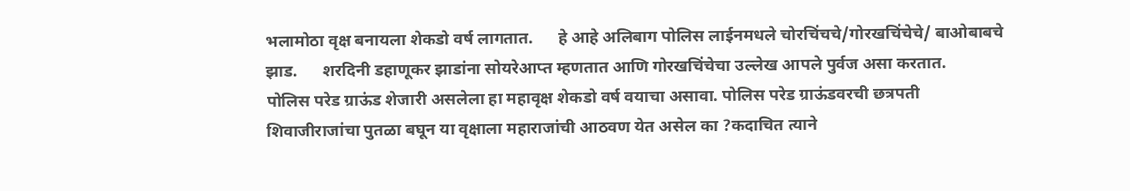भलामोठा वृक्ष बनायला शेकडो वर्ष लागतात.      हे आहे अलिबाग पोलिस लाईनमधले चोरचिंचचे/गोरखचिंचेचे/ बाओबाबचे झाड.      शरदिनी डहाणूकर झाडांना सोयरेआप्त म्हणतात आणि गोरखचिंचेचा उल्लेख आपले पुर्वज असा करतात.       पोलिस परेड ग्राऊंड शेजारी असलेला हा महावृक्ष शेकडो वर्ष वयाचा असावा. पोलिस परेड ग्राऊंडवरची छत्रपती शिवाजीराजांचा पुतळा बघून या वृक्षाला महाराजांची आठवण येत असेल का ?कदाचित त्याने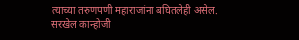त्याच्या तरुणपणी महाराजांना बघितलेही असेल.        सरखेल कान्होजी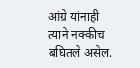आंग्रे यांनाही त्याने नक्कीच बघितले असेल.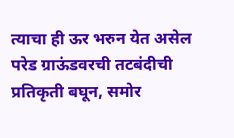त्याचा ही ऊर भरुन येत असेल परेड ग्राऊंडवरची तटबंदीची प्रतिकृती बघून, समोर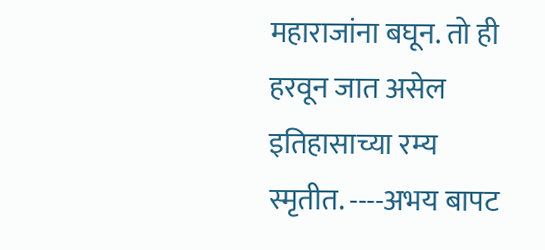महाराजांना बघून. तो ही हरवून जात असेल इतिहासाच्या रम्य स्मृतीत. ----अभय बापट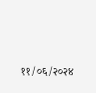११/०६/२०२४